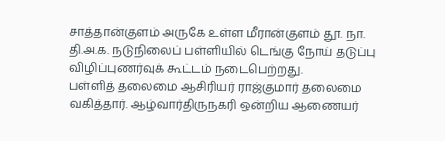சாத்தான்குளம் அருகே உள்ள மீரான்குளம் தூ. நா. தி.அ.க. நடுநிலைப் பள்ளியில் டெங்கு நோய் தடுப்பு விழிப்புணர்வுக் கூட்டம் நடைபெற்றது.
பள்ளித் தலைமை ஆசிரியர் ராஜ்குமார் தலைமை வகித்தார். ஆழ்வார்திருநகரி ஒன்றிய ஆணையர்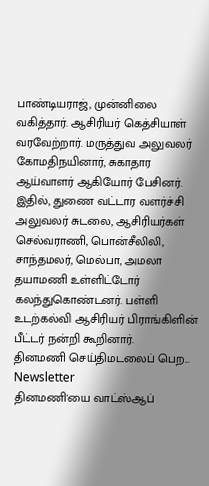பாண்டியராஜ், முன்னிலை வகித்தார். ஆசிரியர் கெத்சியாள் வரவேற்றார். மருத்துவ அலுவலர் கோமதிநயினார், சுகாதார ஆய்வாளர் ஆகியோர் பேசினர். இதில், துணை வட்டார வளர்ச்சி அலுவலர் சுடலை, ஆசிரியர்கள் செல்வராணி, பொன்சீலிலி, சாந்தமலர், மெல்பா, அமலா தயாமணி உள்ளிட்டோர் கலந்துகொண்டனர். பள்ளி உடற்கல்வி ஆசிரியர் பிராங்கிளின் பீட்டர் நன்றி கூறினார்.
தினமணி செய்திமடலைப் பெற... Newsletter
தினமணி'யை வாட்ஸ்ஆப்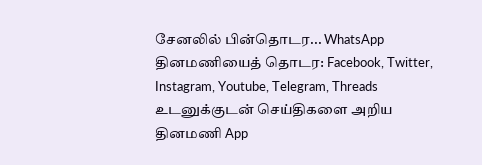சேனலில் பின்தொடர... WhatsApp
தினமணியைத் தொடர: Facebook, Twitter, Instagram, Youtube, Telegram, Threads
உடனுக்குடன் செய்திகளை அறிய தினமணி App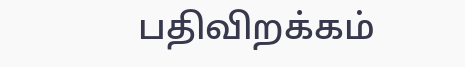பதிவிறக்கம்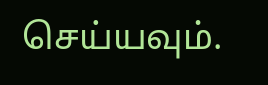செய்யவும்.